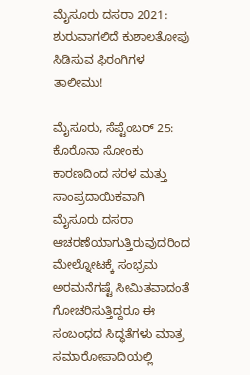ಮೈಸೂರು ದಸರಾ 2021: ಶುರುವಾಗಲಿದೆ ಕುಶಾಲತೋಪು ಸಿಡಿಸುವ ಫಿರಂಗಿಗಳ ತಾಲೀಮು!

ಮೈಸೂರು, ಸೆಪ್ಟೆಂಬರ್ 25: ಕೊರೊನಾ ಸೋಂಕು ಕಾರಣದಿಂದ ಸರಳ ಮತ್ತು ಸಾಂಪ್ರದಾಯಿಕವಾಗಿ ಮೈಸೂರು ದಸರಾ ಆಚರಣೆಯಾಗುತ್ತಿರುವುದರಿಂದ ಮೇಲ್ನೋಟಕ್ಕೆ ಸಂಭ್ರಮ ಅರಮನೆಗಷ್ಟೆ ಸೀಮಿತವಾದಂತೆ ಗೋಚರಿಸುತ್ತಿದ್ದರೂ ಈ ಸಂಬಂಧದ ಸಿದ್ಧತೆಗಳು ಮಾತ್ರ ಸಮಾರೋಪಾದಿಯಲ್ಲಿ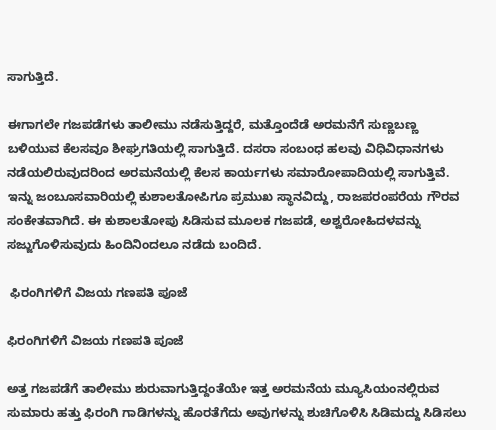ಸಾಗುತ್ತಿದೆ.

ಈಗಾಗಲೇ ಗಜಪಡೆಗಳು ತಾಲೀಮು ನಡೆಸುತ್ತಿದ್ದರೆ, ಮತ್ತೊಂದೆಡೆ ಅರಮನೆಗೆ ಸುಣ್ಣಬಣ್ಣ ಬಳಿಯುವ ಕೆಲಸವೂ ಶೀಘ್ರಗತಿಯಲ್ಲಿ ಸಾಗುತ್ತಿದೆ. ದಸರಾ ಸಂಬಂಧ ಹಲವು ವಿಧಿವಿಧಾನಗಳು ನಡೆಯಲಿರುವುದರಿಂದ ಅರಮನೆಯಲ್ಲಿ ಕೆಲಸ ಕಾರ್ಯಗಳು ಸಮಾರೋಪಾದಿಯಲ್ಲಿ ಸಾಗುತ್ತಿವೆ. ಇನ್ನು ಜಂಬೂಸವಾರಿಯಲ್ಲಿ ಕುಶಾಲತೋಪಿಗೂ ಪ್ರಮುಖ ಸ್ಥಾನವಿದ್ದು, ರಾಜಪರಂಪರೆಯ ಗೌರವ ಸಂಕೇತವಾಗಿದೆ. ಈ ಕುಶಾಲತೋಪು ಸಿಡಿಸುವ ಮೂಲಕ ಗಜಪಡೆ, ಅಶ್ವರೋಹಿದಳವನ್ನು ಸಜ್ಜುಗೊಳಿಸುವುದು ಹಿಂದಿನಿಂದಲೂ ನಡೆದು ಬಂದಿದೆ.

 ಫಿರಂಗಿಗಳಿಗೆ ವಿಜಯ ಗಣಪತಿ ಪೂಜೆ

ಫಿರಂಗಿಗಳಿಗೆ ವಿಜಯ ಗಣಪತಿ ಪೂಜೆ

ಅತ್ತ ಗಜಪಡೆಗೆ ತಾಲೀಮು ಶುರುವಾಗುತ್ತಿದ್ದಂತೆಯೇ ಇತ್ತ ಅರಮನೆಯ ಮ್ಯೂಸಿಯಂನಲ್ಲಿರುವ ಸುಮಾರು ಹತ್ತು ಫಿರಂಗಿ ಗಾಡಿಗಳನ್ನು ಹೊರತೆಗೆದು ಅವುಗಳನ್ನು ಶುಚಿಗೊಳಿಸಿ ಸಿಡಿಮದ್ದು ಸಿಡಿಸಲು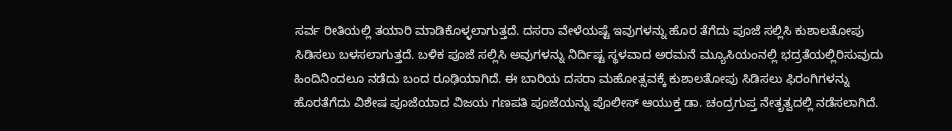ಸರ್ವ ರೀತಿಯಲ್ಲಿ ತಯಾರಿ ಮಾಡಿಕೊಳ್ಳಲಾಗುತ್ತದೆ. ದಸರಾ ವೇಳೆಯಷ್ಟೆ ಇವುಗಳನ್ನು ಹೊರ ತೆಗೆದು ಪೂಜೆ ಸಲ್ಲಿಸಿ ಕುಶಾಲತೋಪು ಸಿಡಿಸಲು ಬಳಸಲಾಗುತ್ತದೆ. ಬಳಿಕ ಪೂಜೆ ಸಲ್ಲಿಸಿ ಅವುಗಳನ್ನು ನಿರ್ದಿಷ್ಟ ಸ್ಥಳವಾದ ಅರಮನೆ ಮ್ಯೂಸಿಯಂನಲ್ಲಿ ಭದ್ರತೆಯಲ್ಲಿರಿಸುವುದು ಹಿಂದಿನಿಂದಲೂ ನಡೆದು ಬಂದ ರೂಢಿಯಾಗಿದೆ. ಈ ಬಾರಿಯ ದಸರಾ ಮಹೋತ್ಸವಕ್ಕೆ ಕುಶಾಲತೋಪು ಸಿಡಿಸಲು ಫಿರಂಗಿಗಳನ್ನು ಹೊರತೆಗೆದು ವಿಶೇಷ ಪೂಜೆಯಾದ ವಿಜಯ ಗಣಪತಿ ಪೂಜೆಯನ್ನು ಪೊಲೀಸ್ ಆಯುಕ್ತ ಡಾ. ಚಂದ್ರಗುಪ್ತ ನೇತೃತ್ವದಲ್ಲಿ ನಡೆಸಲಾಗಿದೆ.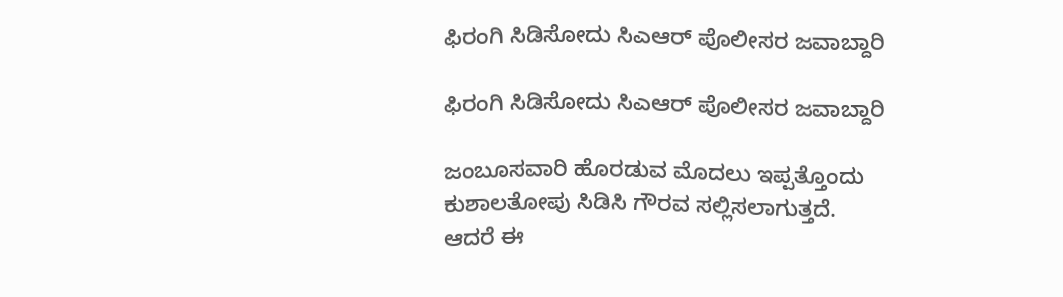ಫಿರಂಗಿ ಸಿಡಿಸೋದು ಸಿಎಆರ್ ಪೊಲೀಸರ ಜವಾಬ್ದಾರಿ

ಫಿರಂಗಿ ಸಿಡಿಸೋದು ಸಿಎಆರ್ ಪೊಲೀಸರ ಜವಾಬ್ದಾರಿ

ಜಂಬೂಸವಾರಿ ಹೊರಡುವ ಮೊದಲು ಇಪ್ಪತ್ತೊಂದು ಕುಶಾಲತೋಪು ಸಿಡಿಸಿ ಗೌರವ ಸಲ್ಲಿಸಲಾಗುತ್ತದೆ. ಆದರೆ ಈ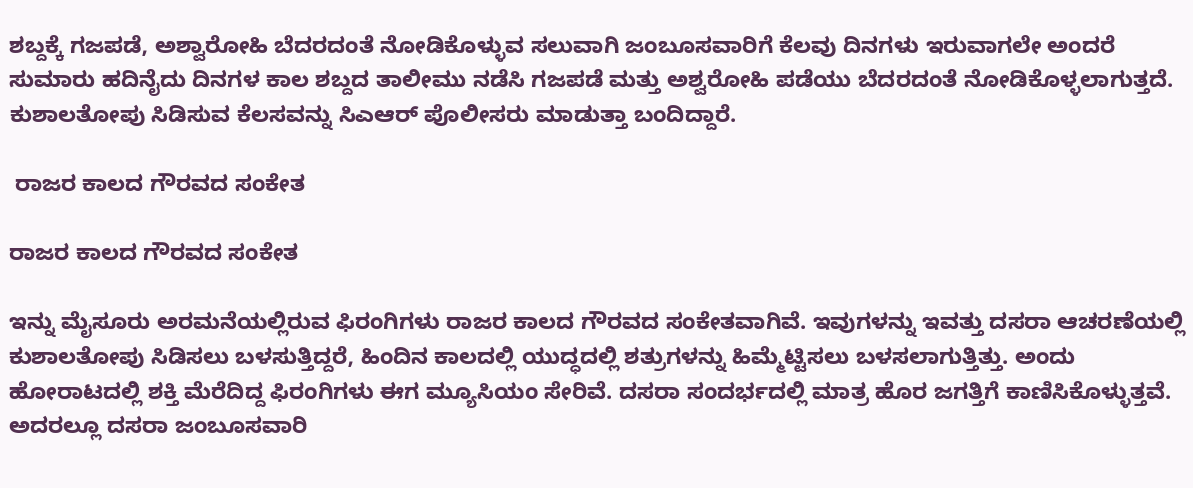ಶಬ್ದಕ್ಕೆ ಗಜಪಡೆ, ಅಶ್ವಾರೋಹಿ ಬೆದರದಂತೆ ನೋಡಿಕೊಳ್ಳುವ ಸಲುವಾಗಿ ಜಂಬೂಸವಾರಿಗೆ ಕೆಲವು ದಿನಗಳು ಇರುವಾಗಲೇ ಅಂದರೆ ಸುಮಾರು ಹದಿನೈದು ದಿನಗಳ ಕಾಲ ಶಬ್ದದ ತಾಲೀಮು ನಡೆಸಿ ಗಜಪಡೆ ಮತ್ತು ಅಶ್ವರೋಹಿ ಪಡೆಯು ಬೆದರದಂತೆ ನೋಡಿಕೊಳ್ಳಲಾಗುತ್ತದೆ. ಕುಶಾಲತೋಪು ಸಿಡಿಸುವ ಕೆಲಸವನ್ನು ಸಿಎಆರ್ ಪೊಲೀಸರು ಮಾಡುತ್ತಾ ಬಂದಿದ್ದಾರೆ.

 ರಾಜರ ಕಾಲದ ಗೌರವದ ಸಂಕೇತ

ರಾಜರ ಕಾಲದ ಗೌರವದ ಸಂಕೇತ

ಇನ್ನು ಮೈಸೂರು ಅರಮನೆಯಲ್ಲಿರುವ ಫಿರಂಗಿಗಳು ರಾಜರ ಕಾಲದ ಗೌರವದ ಸಂಕೇತವಾಗಿವೆ. ಇವುಗಳನ್ನು ಇವತ್ತು ದಸರಾ ಆಚರಣೆಯಲ್ಲಿ ಕುಶಾಲತೋಪು ಸಿಡಿಸಲು ಬಳಸುತ್ತಿದ್ದರೆ, ಹಿಂದಿನ ಕಾಲದಲ್ಲಿ ಯುದ್ಧದಲ್ಲಿ ಶತ್ರುಗಳನ್ನು ಹಿಮ್ಮೆಟ್ಟಿಸಲು ಬಳಸಲಾಗುತ್ತಿತ್ತು. ಅಂದು ಹೋರಾಟದಲ್ಲಿ ಶಕ್ತಿ ಮೆರೆದಿದ್ದ ಫಿರಂಗಿಗಳು ಈಗ ಮ್ಯೂಸಿಯಂ ಸೇರಿವೆ. ದಸರಾ ಸಂದರ್ಭದಲ್ಲಿ ಮಾತ್ರ ಹೊರ ಜಗತ್ತಿಗೆ ಕಾಣಿಸಿಕೊಳ್ಳುತ್ತವೆ. ಅದರಲ್ಲೂ ದಸರಾ ಜಂಬೂಸವಾರಿ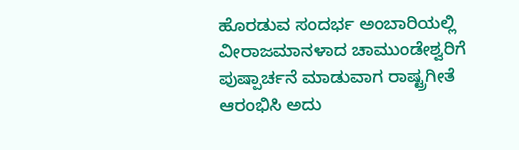ಹೊರಡುವ ಸಂದರ್ಭ ಅಂಬಾರಿಯಲ್ಲಿ ವೀರಾಜಮಾನಳಾದ ಚಾಮುಂಡೇಶ್ವರಿಗೆ ಪುಷ್ಪಾರ್ಚನೆ ಮಾಡುವಾಗ ರಾಷ್ಟ್ರಗೀತೆ ಆರಂಭಿಸಿ ಅದು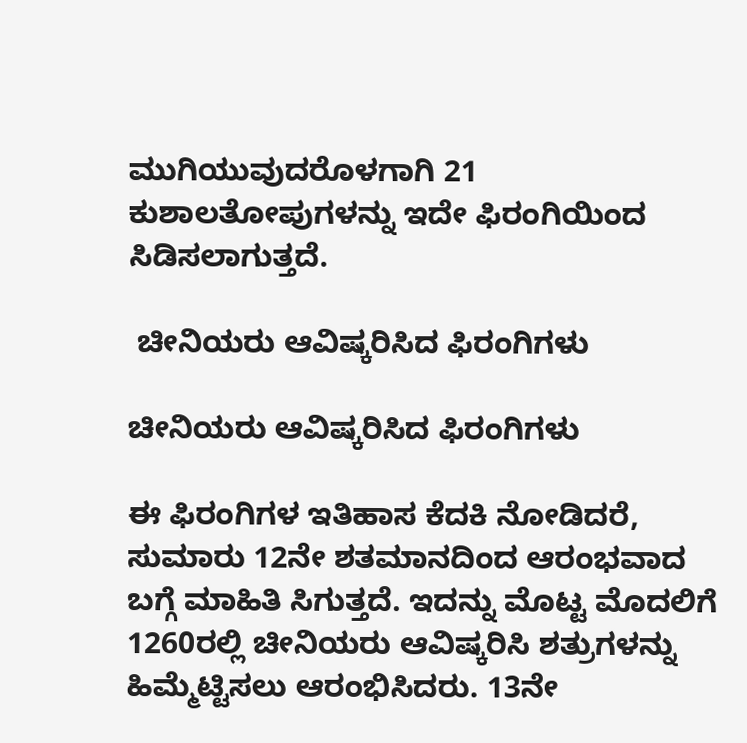ಮುಗಿಯುವುದರೊಳಗಾಗಿ 21 ಕುಶಾಲತೋಪುಗಳನ್ನು ಇದೇ ಫಿರಂಗಿಯಿಂದ ಸಿಡಿಸಲಾಗುತ್ತದೆ.

 ಚೀನಿಯರು ಆವಿಷ್ಕರಿಸಿದ ಫಿರಂಗಿಗಳು

ಚೀನಿಯರು ಆವಿಷ್ಕರಿಸಿದ ಫಿರಂಗಿಗಳು

ಈ ಫಿರಂಗಿಗಳ ಇತಿಹಾಸ ಕೆದಕಿ ನೋಡಿದರೆ, ಸುಮಾರು 12ನೇ ಶತಮಾನದಿಂದ ಆರಂಭವಾದ ಬಗ್ಗೆ ಮಾಹಿತಿ ಸಿಗುತ್ತದೆ. ಇದನ್ನು ಮೊಟ್ಟ ಮೊದಲಿಗೆ 1260ರಲ್ಲಿ ಚೀನಿಯರು ಆವಿಷ್ಕರಿಸಿ ಶತ್ರುಗಳನ್ನು ಹಿಮ್ಮೆಟ್ಟಿಸಲು ಆರಂಭಿಸಿದರು. 13ನೇ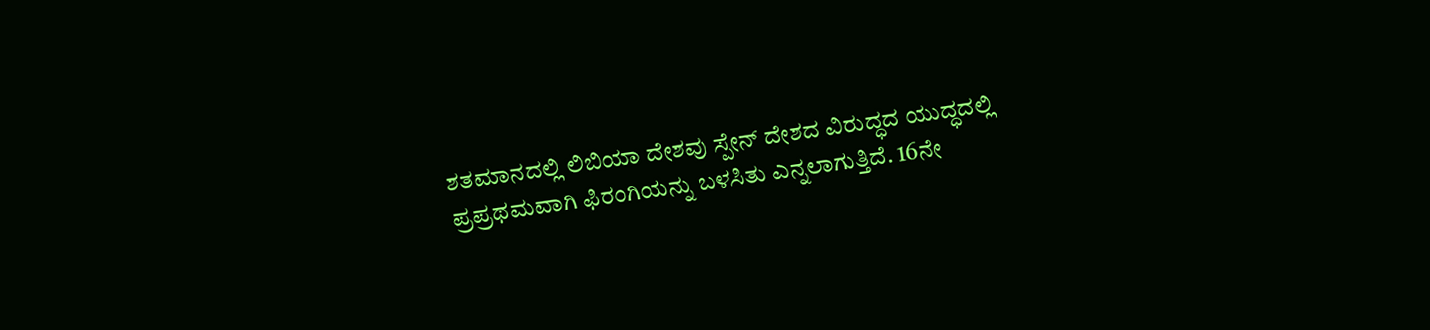ಶತಮಾನದಲ್ಲಿ ಲಿಬಿಯಾ ದೇಶವು ಸ್ಪೇನ್ ದೇಶದ ವಿರುದ್ಧದ ಯುದ್ಧದಲ್ಲಿ ಪ್ರಪ್ರಥಮವಾಗಿ ಫಿರಂಗಿಯನ್ನು ಬಳಸಿತು ಎನ್ನಲಾಗುತ್ತಿದೆ. 16ನೇ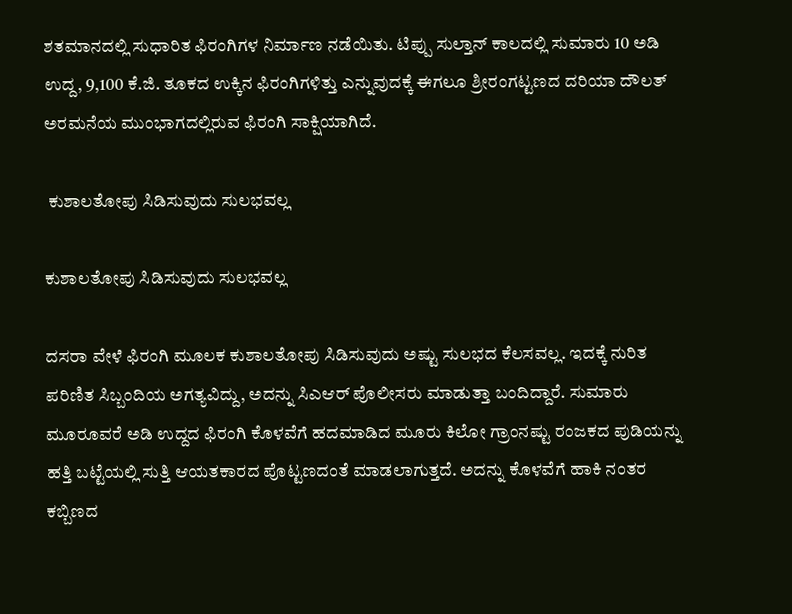ಶತಮಾನದಲ್ಲಿ ಸುಧಾರಿತ ಫಿರಂಗಿಗಳ ನಿರ್ಮಾಣ ನಡೆಯಿತು. ಟಿಪ್ಪು ಸುಲ್ತಾನ್ ಕಾಲದಲ್ಲಿ ಸುಮಾರು 10 ಅಡಿ ಉದ್ದ, 9,100 ಕೆ.ಜಿ. ತೂಕದ ಉಕ್ಕಿನ ಫಿರಂಗಿಗಳಿತ್ತು ಎನ್ನುವುದಕ್ಕೆ ಈಗಲೂ ಶ್ರೀರಂಗಟ್ಟಣದ ದರಿಯಾ ದೌಲತ್ ಅರಮನೆಯ ಮುಂಭಾಗದಲ್ಲಿರುವ ಫಿರಂಗಿ ಸಾಕ್ಷಿಯಾಗಿದೆ.

 ಕುಶಾಲತೋಪು ಸಿಡಿಸುವುದು ಸುಲಭವಲ್ಲ

ಕುಶಾಲತೋಪು ಸಿಡಿಸುವುದು ಸುಲಭವಲ್ಲ

ದಸರಾ ವೇಳೆ ಫಿರಂಗಿ ಮೂಲಕ ಕುಶಾಲತೋಪು ಸಿಡಿಸುವುದು ಅಷ್ಟು ಸುಲಭದ ಕೆಲಸವಲ್ಲ. ಇದಕ್ಕೆ ನುರಿತ ಪರಿಣಿತ ಸಿಬ್ಬಂದಿಯ ಅಗತ್ಯವಿದ್ದು, ಅದನ್ನು ಸಿಎಆರ್ ಪೊಲೀಸರು ಮಾಡುತ್ತಾ ಬಂದಿದ್ದಾರೆ. ಸುಮಾರು ಮೂರೂವರೆ ಅಡಿ ಉದ್ದದ ಫಿರಂಗಿ ಕೊಳವೆಗೆ ಹದಮಾಡಿದ ಮೂರು ಕಿಲೋ ಗ್ರಾಂನಷ್ಟು ರಂಜಕದ ಪುಡಿಯನ್ನು ಹತ್ತಿ ಬಟ್ಟೆಯಲ್ಲಿ ಸುತ್ತಿ ಆಯತಕಾರದ ಪೊಟ್ಟಣದಂತೆ ಮಾಡಲಾಗುತ್ತದೆ. ಅದನ್ನು ಕೊಳವೆಗೆ ಹಾಕಿ ನಂತರ ಕಬ್ಬಿಣದ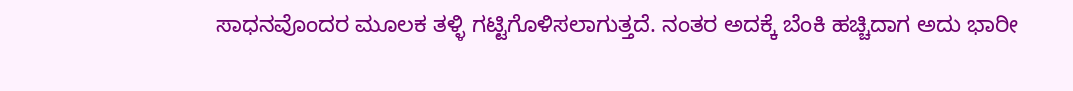ಸಾಧನವೊಂದರ ಮೂಲಕ ತಳ್ಳಿ ಗಟ್ಟಿಗೊಳಿಸಲಾಗುತ್ತದೆ. ನಂತರ ಅದಕ್ಕೆ ಬೆಂಕಿ ಹಚ್ಚಿದಾಗ ಅದು ಭಾರೀ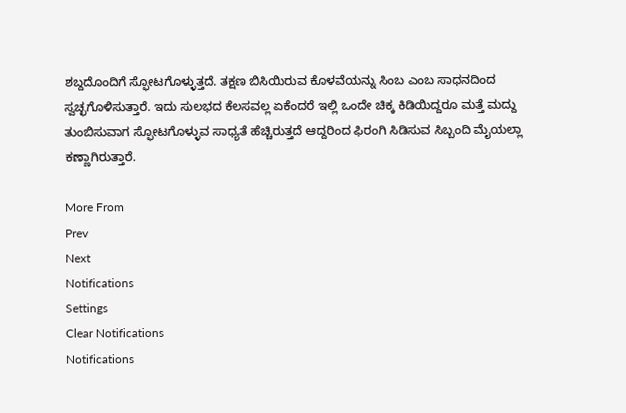ಶಬ್ದದೊಂದಿಗೆ ಸ್ಫೋಟಗೊಳ್ಳುತ್ತದೆ. ತಕ್ಷಣ ಬಿಸಿಯಿರುವ ಕೊಳವೆಯನ್ನು ಸಿಂಬ ಎಂಬ ಸಾಧನದಿಂದ ಸ್ವಚ್ಛಗೊಳಿಸುತ್ತಾರೆ. ಇದು ಸುಲಭದ ಕೆಲಸವಲ್ಲ ಏಕೆಂದರೆ ಇಲ್ಲಿ ಒಂದೇ ಚಿಕ್ಕ ಕಿಡಿಯಿದ್ದರೂ ಮತ್ತೆ ಮದ್ದು ತುಂಬಿಸುವಾಗ ಸ್ಫೋಟಗೊಳ್ಳುವ ಸಾಧ್ಯತೆ ಹೆಚ್ಚಿರುತ್ತದೆ ಆದ್ದರಿಂದ ಫಿರಂಗಿ ಸಿಡಿಸುವ ಸಿಬ್ಬಂದಿ ಮೈಯಲ್ಲಾ ಕಣ್ಣಾಗಿರುತ್ತಾರೆ.

More From
Prev
Next
Notifications
Settings
Clear Notifications
Notifications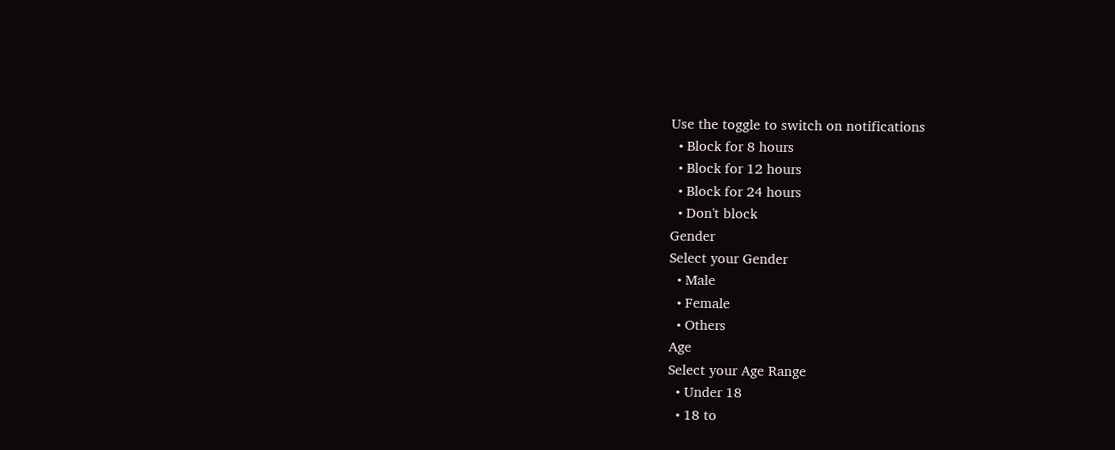Use the toggle to switch on notifications
  • Block for 8 hours
  • Block for 12 hours
  • Block for 24 hours
  • Don't block
Gender
Select your Gender
  • Male
  • Female
  • Others
Age
Select your Age Range
  • Under 18
  • 18 to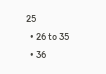25
  • 26 to 35
  • 36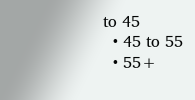to 45
  • 45 to 55
  • 55+